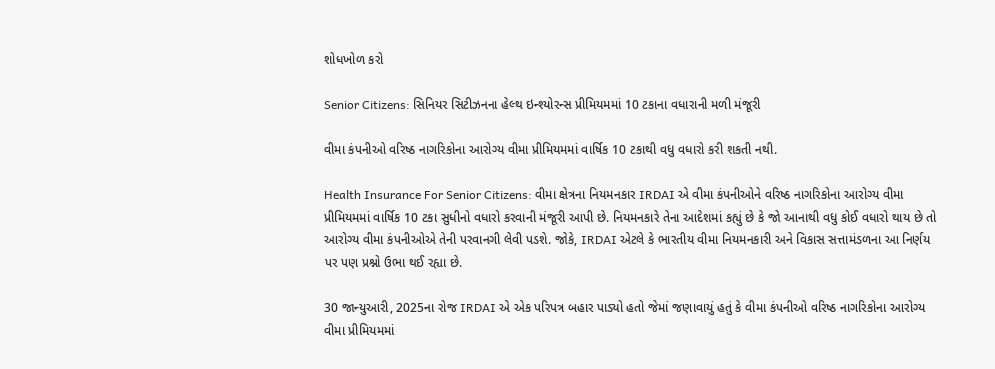શોધખોળ કરો

Senior Citizens: સિનિયર સિટીઝનના હેલ્થ ઇન્શ્યોરન્સ પ્રીમિયમમાં 10 ટકાના વધારાની મળી મંજૂરી

વીમા કંપનીઓ વરિષ્ઠ નાગરિકોના આરોગ્ય વીમા પ્રીમિયમમાં વાર્ષિક 10 ટકાથી વધુ વધારો કરી શકતી નથી.

Health Insurance For Senior Citizens: વીમા ક્ષેત્રના નિયમનકાર IRDAI એ વીમા કંપનીઓને વરિષ્ઠ નાગરિકોના આરોગ્ય વીમા પ્રીમિયમમાં વાર્ષિક 10 ટકા સુધીનો વધારો કરવાની મંજૂરી આપી છે. નિયમનકારે તેના આદેશમાં કહ્યું છે કે જો આનાથી વધુ કોઈ વધારો થાય છે તો આરોગ્ય વીમા કંપનીઓએ તેની પરવાનગી લેવી પડશે. જોકે, IRDAI એટલે કે ભારતીય વીમા નિયમનકારી અને વિકાસ સત્તામંડળના આ નિર્ણય પર પણ પ્રશ્નો ઉભા થઈ રહ્યા છે.

30 જાન્યુઆરી, 2025ના રોજ IRDAI એ એક પરિપત્ર બહાર પાડ્યો હતો જેમાં જણાવાયું હતું કે વીમા કંપનીઓ વરિષ્ઠ નાગરિકોના આરોગ્ય વીમા પ્રીમિયમમાં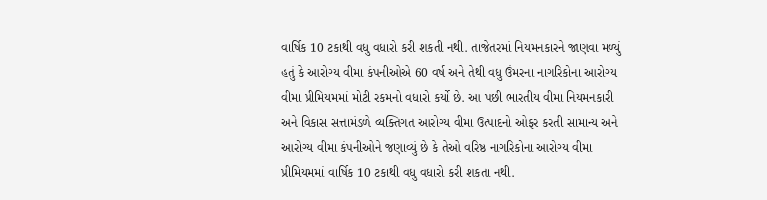વાર્ષિક 10 ટકાથી વધુ વધારો કરી શકતી નથી. તાજેતરમાં નિયમનકારને જાણવા મળ્યું હતું કે આરોગ્ય વીમા કંપનીઓએ 60 વર્ષ અને તેથી વધુ ઉંમરના નાગરિકોના આરોગ્ય વીમા પ્રીમિયમમાં મોટી રકમનો વધારો કર્યો છે. આ પછી ભારતીય વીમા નિયમનકારી અને વિકાસ સત્તામંડળે વ્યક્તિગત આરોગ્ય વીમા ઉત્પાદનો ઓફર કરતી સામાન્ય અને આરોગ્ય વીમા કંપનીઓને જણાવ્યું છે કે તેઓ વરિષ્ઠ નાગરિકોના આરોગ્ય વીમા પ્રીમિયમમાં વાર્ષિક 10 ટકાથી વધુ વધારો કરી શકતા નથી.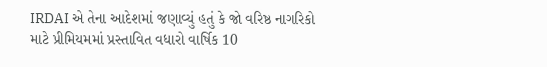IRDAI એ તેના આદેશમાં જણાવ્યું હતું કે જો વરિષ્ઠ નાગરિકો માટે પ્રીમિયમમાં પ્રસ્તાવિત વધારો વાર્ષિક 10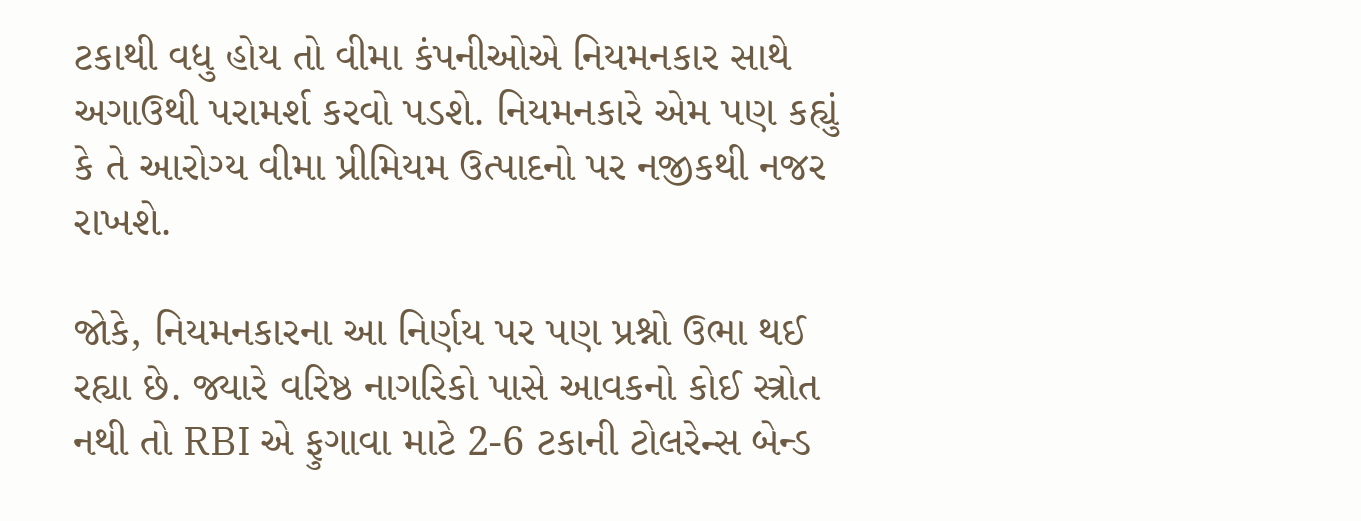ટકાથી વધુ હોય તો વીમા કંપનીઓએ નિયમનકાર સાથે અગાઉથી પરામર્શ કરવો પડશે. નિયમનકારે એમ પણ કહ્યું કે તે આરોગ્ય વીમા પ્રીમિયમ ઉત્પાદનો પર નજીકથી નજર રાખશે.

જોકે, નિયમનકારના આ નિર્ણય પર પણ પ્રશ્નો ઉભા થઈ રહ્યા છે. જ્યારે વરિષ્ઠ નાગરિકો પાસે આવકનો કોઈ સ્ત્રોત નથી તો RBI એ ફુગાવા માટે 2-6 ટકાની ટોલરેન્સ બેન્ડ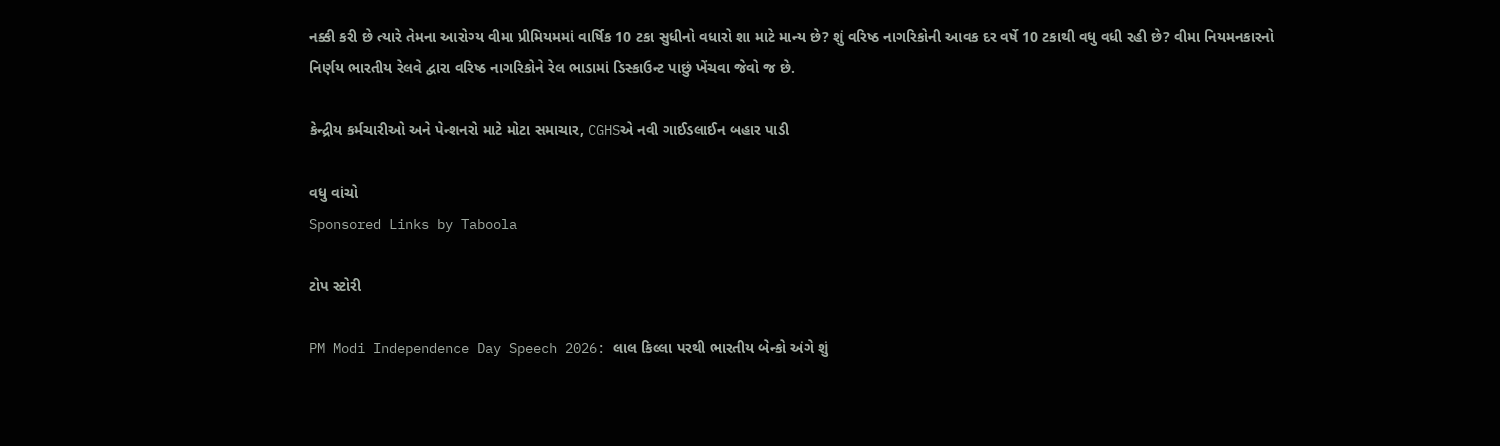નક્કી કરી છે ત્યારે તેમના આરોગ્ય વીમા પ્રીમિયમમાં વાર્ષિક 10 ટકા સુધીનો વધારો શા માટે માન્ય છે? શું વરિષ્ઠ નાગરિકોની આવક દર વર્ષે 10 ટકાથી વધુ વધી રહી છે? વીમા નિયમનકારનો નિર્ણય ભારતીય રેલવે દ્વારા વરિષ્ઠ નાગરિકોને રેલ ભાડામાં ડિસ્કાઉન્ટ પાછું ખેંચવા જેવો જ છે.

કેન્દ્રીય કર્મચારીઓ અને પેન્શનરો માટે મોટા સમાચાર, CGHSએ નવી ગાઈડલાઈન બહાર પાડી

વધુ વાંચો
Sponsored Links by Taboola

ટોપ સ્ટોરી

PM Modi Independence Day Speech 2026: લાલ કિલ્લા પરથી ભારતીય બેન્કો અંગે શું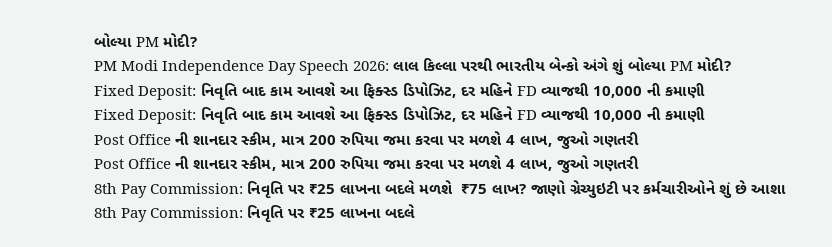બોલ્યા PM મોદી?
PM Modi Independence Day Speech 2026: લાલ કિલ્લા પરથી ભારતીય બેન્કો અંગે શું બોલ્યા PM મોદી?
Fixed Deposit: નિવૃતિ બાદ કામ આવશે આ ફિક્સ્ડ ડિપોઝિટ, દર મહિને FD વ્યાજથી 10,000 ની કમાણી
Fixed Deposit: નિવૃતિ બાદ કામ આવશે આ ફિક્સ્ડ ડિપોઝિટ, દર મહિને FD વ્યાજથી 10,000 ની કમાણી
Post Office ની શાનદાર સ્કીમ, માત્ર 200 રુપિયા જમા કરવા પર મળશે 4 લાખ, જુઓ ગણતરી
Post Office ની શાનદાર સ્કીમ, માત્ર 200 રુપિયા જમા કરવા પર મળશે 4 લાખ, જુઓ ગણતરી
8th Pay Commission: નિવૃતિ પર ₹25 લાખના બદલે મળશે  ₹75 લાખ? જાણો ગ્રેચ્યુઇટી પર કર્મચારીઓને શું છે આશા
8th Pay Commission: નિવૃતિ પર ₹25 લાખના બદલે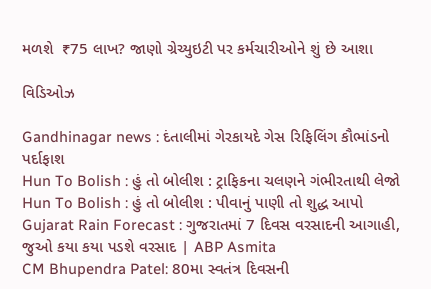મળશે  ₹75 લાખ? જાણો ગ્રેચ્યુઇટી પર કર્મચારીઓને શું છે આશા

વિડિઓઝ

Gandhinagar news : દંતાલીમાં ગેરકાયદે ગેસ રિફિલિંગ કૌભાંડનો પર્દાફાશ
Hun To Bolish : હું તો બોલીશ : ટ્રાફિકના ચલણને ગંભીરતાથી લેજો
Hun To Bolish : હું તો બોલીશ : પીવાનું પાણી તો શુદ્ધ આપો
Gujarat Rain Forecast : ગુજરાતમાં 7 દિવસ વરસાદની આગાહી, જુઓ કયા કયા પડશે વરસાદ | ABP Asmita
CM Bhupendra Patel: 80મા સ્વતંત્ર દિવસની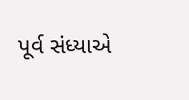પૂર્વ સંધ્યાએ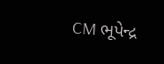CM ભૂપેન્દ્ર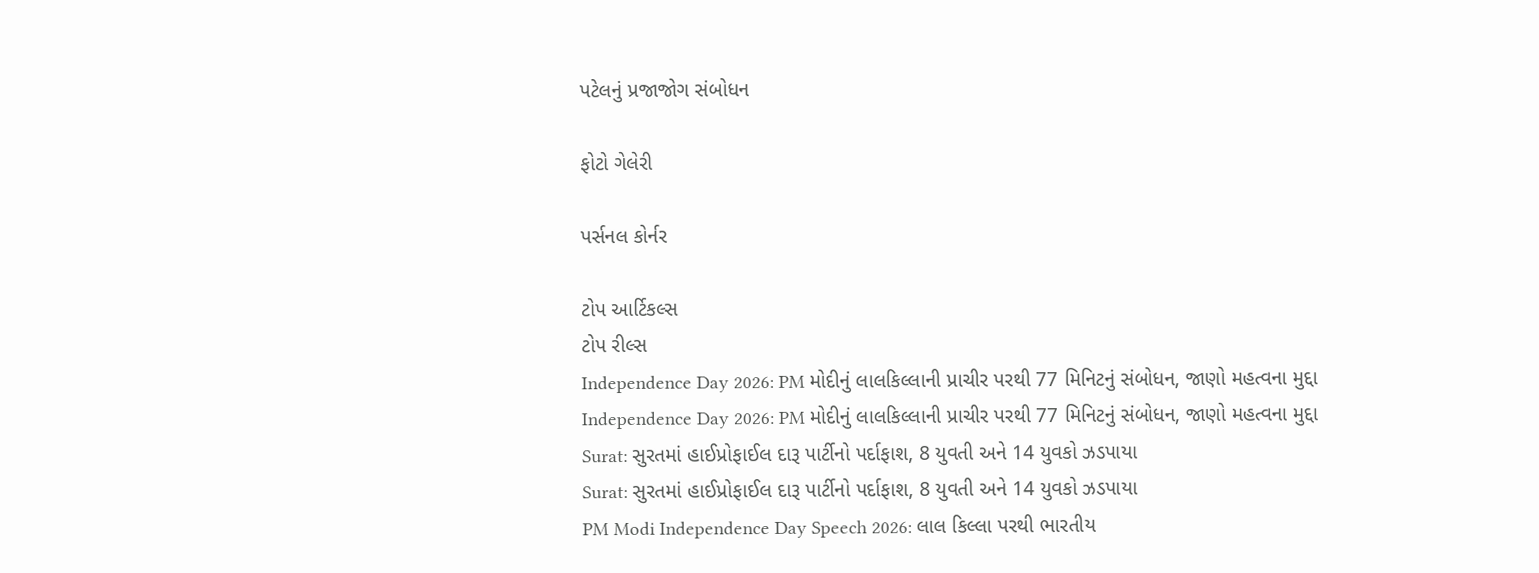પટેલનું પ્રજાજોગ સંબોધન

ફોટો ગેલેરી

પર્સનલ કોર્નર

ટોપ આર્ટિકલ્સ
ટોપ રીલ્સ
Independence Day 2026: PM મોદીનું લાલકિલ્લાની પ્રાચીર પરથી 77 મિનિટનું સંબોધન, જાણો મહત્વના મુદ્દા
Independence Day 2026: PM મોદીનું લાલકિલ્લાની પ્રાચીર પરથી 77 મિનિટનું સંબોધન, જાણો મહત્વના મુદ્દા
Surat: સુરતમાં હાઈપ્રોફાઈલ દારૂ પાર્ટીનો પર્દાફાશ, 8 યુવતી અને 14 યુવકો ઝડપાયા
Surat: સુરતમાં હાઈપ્રોફાઈલ દારૂ પાર્ટીનો પર્દાફાશ, 8 યુવતી અને 14 યુવકો ઝડપાયા
PM Modi Independence Day Speech 2026: લાલ કિલ્લા પરથી ભારતીય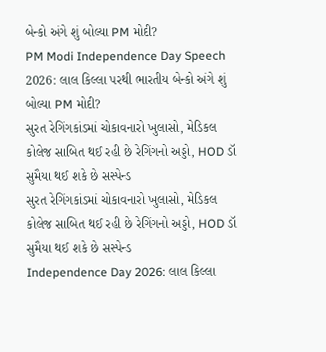બેન્કો અંગે શું બોલ્યા PM મોદી?
PM Modi Independence Day Speech 2026: લાલ કિલ્લા પરથી ભારતીય બેન્કો અંગે શું બોલ્યા PM મોદી?
સુરત રેગિંગકાંડમાં ચોકાવનારો ખુલાસો, મેડિકલ કોલેજ સાબિત થઈ રહી છે રેગિંગનો અડ્ડો, HOD ડૉ સુમૈયા થઈ શકે છે સસ્પેન્ડ
સુરત રેગિંગકાંડમાં ચોકાવનારો ખુલાસો, મેડિકલ કોલેજ સાબિત થઈ રહી છે રેગિંગનો અડ્ડો, HOD ડૉ સુમૈયા થઈ શકે છે સસ્પેન્ડ
Independence Day 2026: લાલ કિલ્લા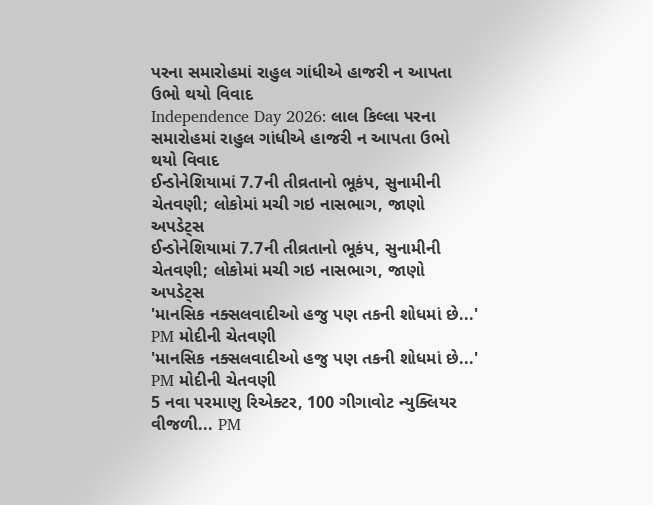પરના સમારોહમાં રાહુલ ગાંધીએ હાજરી ન આપતા ઉભો થયો વિવાદ
Independence Day 2026: લાલ કિલ્લા પરના સમારોહમાં રાહુલ ગાંધીએ હાજરી ન આપતા ઉભો થયો વિવાદ
ઈન્ડોનેશિયામાં 7.7ની તીવ્રતાનો ભૂકંપ, સુનામીની ચેતવણી; લોકોમાં મચી ગઇ નાસભાગ, જાણો અપડેટ્સ
ઈન્ડોનેશિયામાં 7.7ની તીવ્રતાનો ભૂકંપ, સુનામીની ચેતવણી; લોકોમાં મચી ગઇ નાસભાગ, જાણો અપડેટ્સ
'માનસિક નક્સલવાદીઓ હજુ પણ તકની શોધમાં છે...' PM મોદીની ચેતવણી
'માનસિક નક્સલવાદીઓ હજુ પણ તકની શોધમાં છે...' PM મોદીની ચેતવણી
5 નવા પરમાણુ રિએક્ટર, 100 ગીગાવોટ ન્યુક્લિયર વીજળી... PM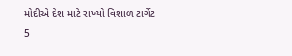મોદીએ દેશ માટે રાખ્યો વિશાળ ટાર્ગેટ
5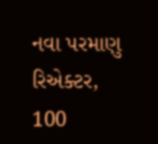નવા પરમાણુ રિએક્ટર, 100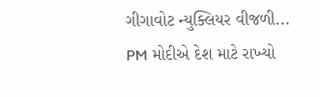ગીગાવોટ ન્યુક્લિયર વીજળી... PM મોદીએ દેશ માટે રાખ્યો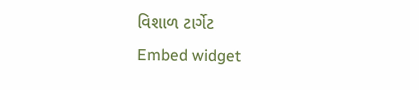વિશાળ ટાર્ગેટ
Embed widget